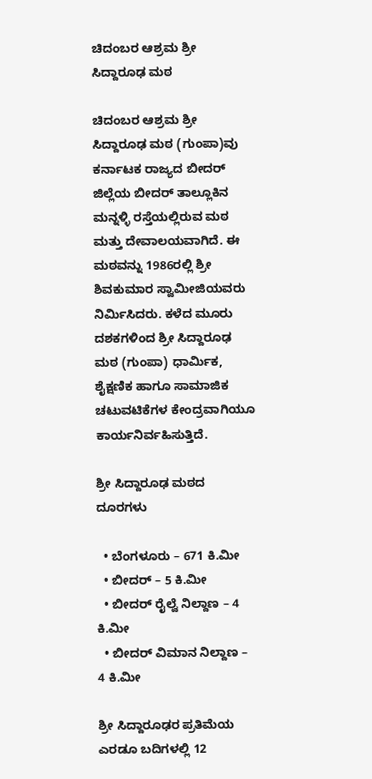ಚಿದಂಬರ ಆಶ್ರಮ ಶ್ರೀ ಸಿದ್ದಾರೂಢ ಮಠ

ಚಿದಂಬರ ಆಶ್ರಮ ಶ್ರೀ ಸಿದ್ದಾರೂಢ ಮಠ (ಗುಂಪಾ)ವು ಕರ್ನಾಟಕ ರಾಜ್ಯದ ಬೀದರ್ ಜಿಲ್ಲೆಯ ಬೀದರ್ ತಾಲ್ಲೂಕಿನ ಮನ್ನಳ್ಳಿ ರಸ್ತೆಯಲ್ಲಿರುವ ಮಠ ಮತ್ತು ದೇವಾಲಯವಾಗಿದೆ. ಈ ಮಠವನ್ನು 1986ರಲ್ಲಿ ಶ್ರೀ ಶಿವಕುಮಾರ ಸ್ವಾಮೀಜಿಯವರು ನಿರ್ಮಿಸಿದರು. ಕಳೆದ ಮೂರು ದಶಕಗಳಿಂದ ಶ್ರೀ ಸಿದ್ದಾರೂಢ ಮಠ (ಗುಂಪಾ) ಧಾರ್ಮಿಕ, ಶೈಕ್ಷಣಿಕ ಹಾಗೂ ಸಾಮಾಜಿಕ ಚಟುವಟಿಕೆಗಳ ಕೇಂದ್ರವಾಗಿಯೂ ಕಾರ್ಯನಿರ್ವಹಿಸುತ್ತಿದೆ.

ಶ್ರೀ ಸಿದ್ದಾರೂಢ ಮಠದ ದೂರಗಳು

  • ಬೆಂಗಳೂರು – 671 ಕಿ.ಮೀ
  • ಬೀದರ್ – 5 ಕಿ.ಮೀ
  • ಬೀದರ್ ರೈಲ್ವೆ ನಿಲ್ದಾಣ – 4 ಕಿ.ಮೀ
  • ಬೀದರ್ ವಿಮಾನ ನಿಲ್ದಾಣ – 4 ಕಿ.ಮೀ

ಶ್ರೀ ಸಿದ್ದಾರೂಢರ ಪ್ರತಿಮೆಯ ಎರಡೂ ಬದಿಗಳಲ್ಲಿ 12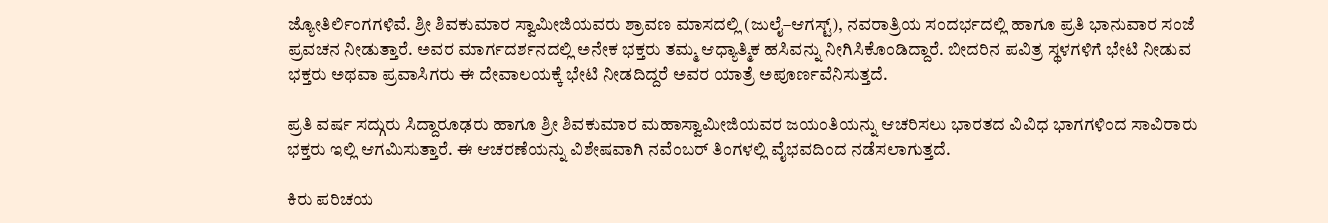ಜ್ಯೋತಿರ್ಲಿಂಗಗಳಿವೆ. ಶ್ರೀ ಶಿವಕುಮಾರ ಸ್ವಾಮೀಜಿಯವರು ಶ್ರಾವಣ ಮಾಸದಲ್ಲಿ (ಜುಲೈ–ಆಗಸ್ಟ್), ನವರಾತ್ರಿಯ ಸಂದರ್ಭದಲ್ಲಿ ಹಾಗೂ ಪ್ರತಿ ಭಾನುವಾರ ಸಂಜೆ ಪ್ರವಚನ ನೀಡುತ್ತಾರೆ. ಅವರ ಮಾರ್ಗದರ್ಶನದಲ್ಲಿ ಅನೇಕ ಭಕ್ತರು ತಮ್ಮ ಆಧ್ಯಾತ್ಮಿಕ ಹಸಿವನ್ನು ನೀಗಿಸಿಕೊಂಡಿದ್ದಾರೆ. ಬೀದರಿನ ಪವಿತ್ರ ಸ್ಥಳಗಳಿಗೆ ಭೇಟಿ ನೀಡುವ ಭಕ್ತರು ಅಥವಾ ಪ್ರವಾಸಿಗರು ಈ ದೇವಾಲಯಕ್ಕೆ ಭೇಟಿ ನೀಡದಿದ್ದರೆ ಅವರ ಯಾತ್ರೆ ಅಪೂರ್ಣವೆನಿಸುತ್ತದೆ.

ಪ್ರತಿ ವರ್ಷ ಸದ್ಗುರು ಸಿದ್ದಾರೂಢರು ಹಾಗೂ ಶ್ರೀ ಶಿವಕುಮಾರ ಮಹಾಸ್ವಾಮೀಜಿಯವರ ಜಯಂತಿಯನ್ನು ಆಚರಿಸಲು ಭಾರತದ ವಿವಿಧ ಭಾಗಗಳಿಂದ ಸಾವಿರಾರು ಭಕ್ತರು ಇಲ್ಲಿ ಆಗಮಿಸುತ್ತಾರೆ. ಈ ಆಚರಣೆಯನ್ನು ವಿಶೇಷವಾಗಿ ನವೆಂಬರ್ ತಿಂಗಳಲ್ಲಿ ವೈಭವದಿಂದ ನಡೆಸಲಾಗುತ್ತದೆ.

ಕಿರು ಪರಿಚಯ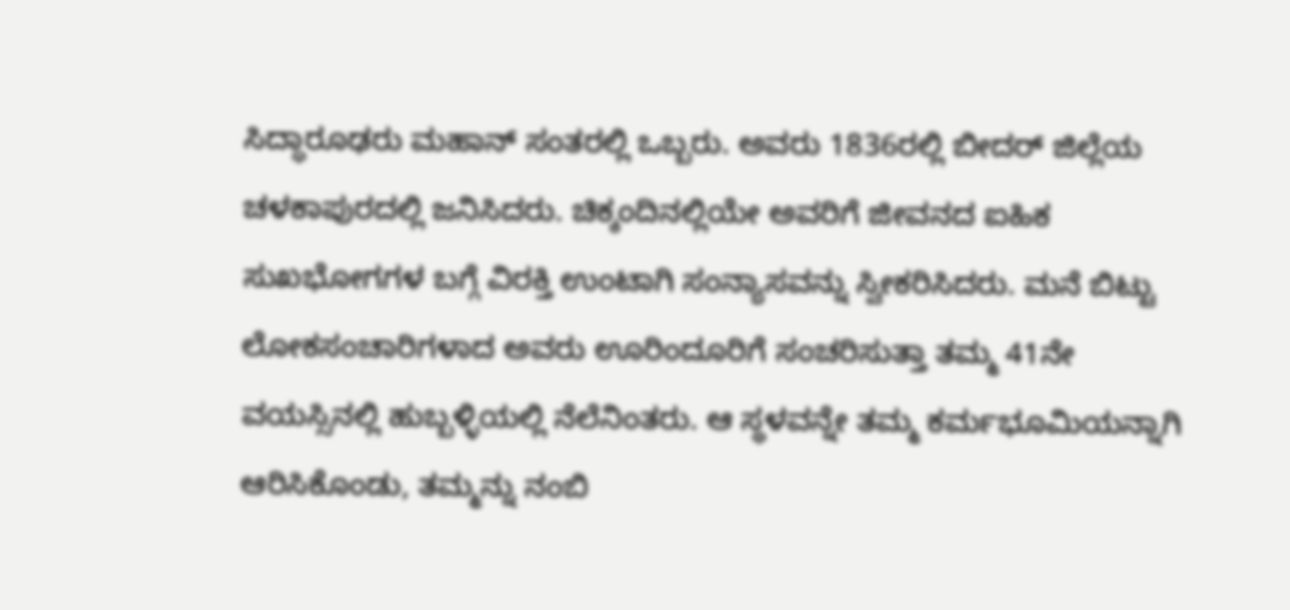ಸಿದ್ಧಾರೂಢರು ಮಹಾನ್ ಸಂತರಲ್ಲಿ ಒಬ್ಬರು. ಅವರು 1836ರಲ್ಲಿ ಬೀದರ್ ಜಿಲ್ಲೆಯ ಚಳಕಾಪುರದಲ್ಲಿ ಜನಿಸಿದರು. ಚಿಕ್ಕಂದಿನಲ್ಲಿಯೇ ಅವರಿಗೆ ಜೀವನದ ಐಹಿಕ ಸುಖಭೋಗಗಳ ಬಗ್ಗೆ ವಿರಕ್ತಿ ಉಂಟಾಗಿ ಸಂನ್ಯಾಸವನ್ನು ಸ್ವೀಕರಿಸಿದರು. ಮನೆ ಬಿಟ್ಟು ಲೋಕಸಂಚಾರಿಗಳಾದ ಅವರು ಊರಿಂದೂರಿಗೆ ಸಂಚರಿಸುತ್ತಾ ತಮ್ಮ 41ನೇ ವಯಸ್ಸಿನಲ್ಲಿ ಹುಬ್ಬಳ್ಳಿಯಲ್ಲಿ ನೆಲೆನಿಂತರು. ಆ ಸ್ಥಳವನ್ನೇ ತಮ್ಮ ಕರ್ಮಭೂಮಿಯನ್ನಾಗಿ ಆರಿಸಿಕೊಂಡು, ತಮ್ಮನ್ನು ನಂಬಿ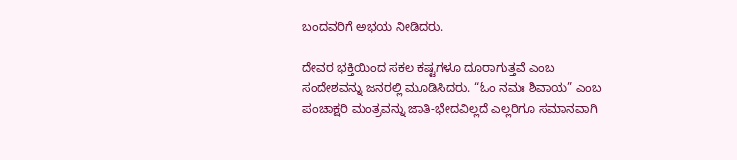ಬಂದವರಿಗೆ ಅಭಯ ನೀಡಿದರು.

ದೇವರ ಭಕ್ತಿಯಿಂದ ಸಕಲ ಕಷ್ಟಗಳೂ ದೂರಾಗುತ್ತವೆ ಎಂಬ ಸಂದೇಶವನ್ನು ಜನರಲ್ಲಿ ಮೂಡಿಸಿದರು. “ಓಂ ನಮಃ ಶಿವಾಯ” ಎಂಬ ಪಂಚಾಕ್ಷರಿ ಮಂತ್ರವನ್ನು ಜಾತಿ-ಭೇದವಿಲ್ಲದೆ ಎಲ್ಲರಿಗೂ ಸಮಾನವಾಗಿ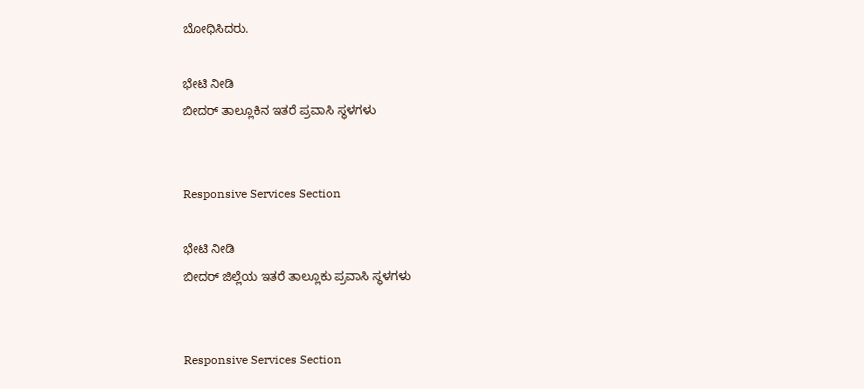ಬೋಧಿಸಿದರು.

ಭೇಟಿ ನೀಡಿ
ಬೀದರ್ ತಾಲ್ಲೂಕಿನ ಇತರೆ ಪ್ರವಾಸಿ ಸ್ಥಳಗಳು


Responsive Services Section

ಭೇಟಿ ನೀಡಿ
ಬೀದರ್ ಜಿಲ್ಲೆಯ ಇತರೆ ತಾಲ್ಲೂಕು ಪ್ರವಾಸಿ ಸ್ಥಳಗಳು


Responsive Services Section